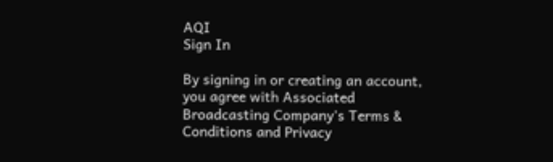AQI
Sign In

By signing in or creating an account, you agree with Associated Broadcasting Company's Terms & Conditions and Privacy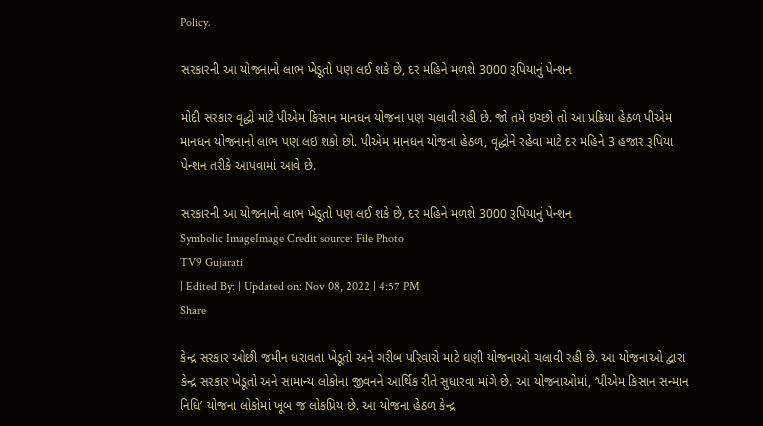Policy.

સરકારની આ યોજનાનો લાભ ખેડૂતો પણ લઈ શકે છે, દર મહિને મળશે 3000 રૂપિયાનું પેન્શન

મોદી સરકાર વૃદ્ધો માટે પીએમ કિસાન માનધન યોજના પણ ચલાવી રહી છે. જો તમે ઇચ્છો તો આ પ્રક્રિયા હેઠળ પીએમ માનધન યોજનાનો લાભ પણ લઇ શકો છો. પીએમ માનધન યોજના હેઠળ, વૃદ્ધોને રહેવા માટે દર મહિને 3 હજાર રૂપિયા પેન્શન તરીકે આપવામાં આવે છે.

સરકારની આ યોજનાનો લાભ ખેડૂતો પણ લઈ શકે છે, દર મહિને મળશે 3000 રૂપિયાનું પેન્શન
Symbolic ImageImage Credit source: File Photo
TV9 Gujarati
| Edited By: | Updated on: Nov 08, 2022 | 4:57 PM
Share

કેન્દ્ર સરકાર ઓછી જમીન ધરાવતા ખેડૂતો અને ગરીબ પરિવારો માટે ઘણી યોજનાઓ ચલાવી રહી છે. આ યોજનાઓ દ્વારા કેન્દ્ર સરકાર ખેડૂતો અને સામાન્ય લોકોના જીવનને આર્થિક રીતે સુધારવા માંગે છે. આ યોજનાઓમાં, ‘પીએમ કિસાન સન્માન નિધિ’ યોજના લોકોમાં ખૂબ જ લોકપ્રિય છે. આ યોજના હેઠળ કેન્દ્ર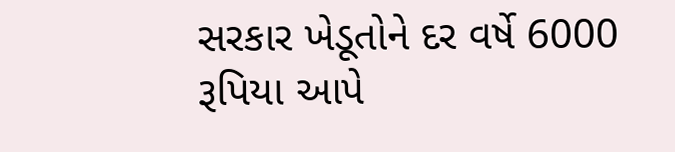સરકાર ખેડૂતોને દર વર્ષે 6000 રૂપિયા આપે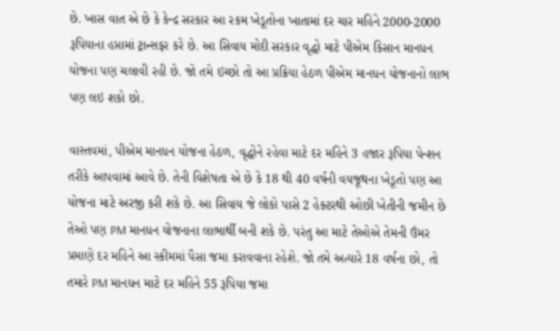છે. ખાસ વાત એ છે કે કેન્દ્ર સરકાર આ રકમ ખેડૂતોના ખાતામાં દર ચાર મહિને 2000-2000 રૂપિયાના હપ્તામાં ટ્રાન્સફર કરે છે. આ સિવાય મોદી સરકાર વૃદ્ધો માટે પીએમ કિસાન માનધન યોજના પણ ચલાવી રહી છે. જો તમે ઇચ્છો તો આ પ્રક્રિયા હેઠળ પીએમ માનધન યોજનાનો લાભ પણ લઇ શકો છો.

વાસ્તવમાં, પીએમ માનધન યોજના હેઠળ, વૃદ્ધોને રહેવા માટે દર મહિને 3 હજાર રૂપિયા પેન્શન તરીકે આપવામાં આવે છે. તેની વિશેષતા એ છે કે 18 થી 40 વર્ષની વયજૂથના ખેડૂતો પણ આ યોજના માટે અરજી કરી શકે છે. આ સિવાય જે લોકો પાસે 2 હેક્ટરથી ઓછી ખેતીની જમીન છે તેઓ પણ PM માનધન યોજનાના લાભાર્થી બની શકે છે. પરંતુ આ માટે તેઓએ તેમની ઉંમર પ્રમાણે દર મહિને આ સ્કીમમાં પૈસા જમા કરાવવાના રહેશે. જો તમે અત્યારે 18 વર્ષના છો, તો તમારે PM માનધન માટે દર મહિને 55 રૂપિયા જમા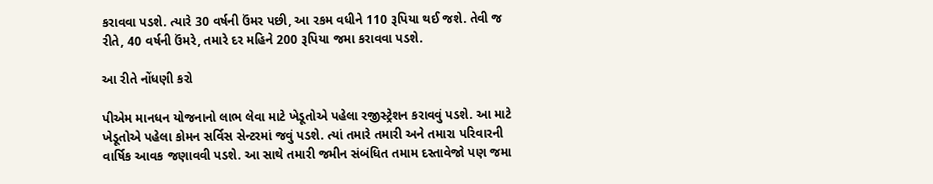કરાવવા પડશે. ત્યારે 30 વર્ષની ઉંમર પછી, આ રકમ વધીને 110 રૂપિયા થઈ જશે. તેવી જ રીતે, 40 વર્ષની ઉંમરે, તમારે દર મહિને 200 રૂપિયા જમા કરાવવા પડશે.

આ રીતે નોંધણી કરો

પીએમ માનધન યોજનાનો લાભ લેવા માટે ખેડૂતોએ પહેલા રજીસ્ટ્રેશન કરાવવું પડશે. આ માટે ખેડૂતોએ પહેલા કોમન સર્વિસ સેન્ટરમાં જવું પડશે. ત્યાં તમારે તમારી અને તમારા પરિવારની વાર્ષિક આવક જણાવવી પડશે. આ સાથે તમારી જમીન સંબંધિત તમામ દસ્તાવેજો પણ જમા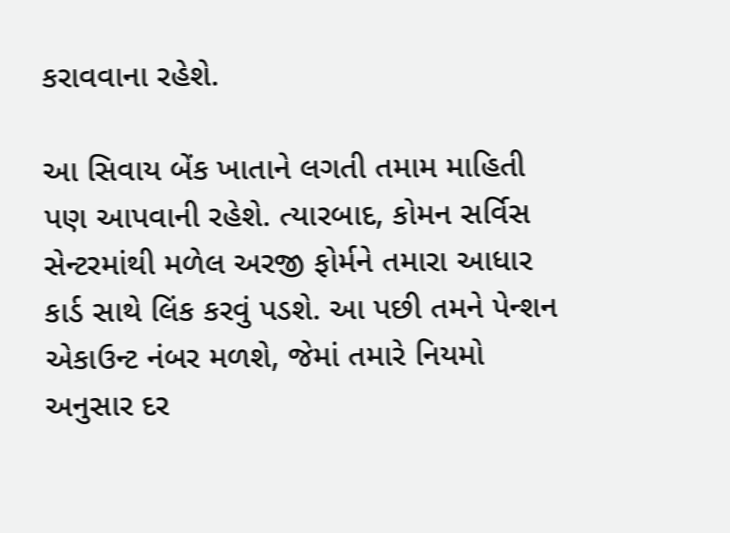કરાવવાના રહેશે.

આ સિવાય બેંક ખાતાને લગતી તમામ માહિતી પણ આપવાની રહેશે. ત્યારબાદ, કોમન સર્વિસ સેન્ટરમાંથી મળેલ અરજી ફોર્મને તમારા આધાર કાર્ડ સાથે લિંક કરવું પડશે. આ પછી તમને પેન્શન એકાઉન્ટ નંબર મળશે, જેમાં તમારે નિયમો અનુસાર દર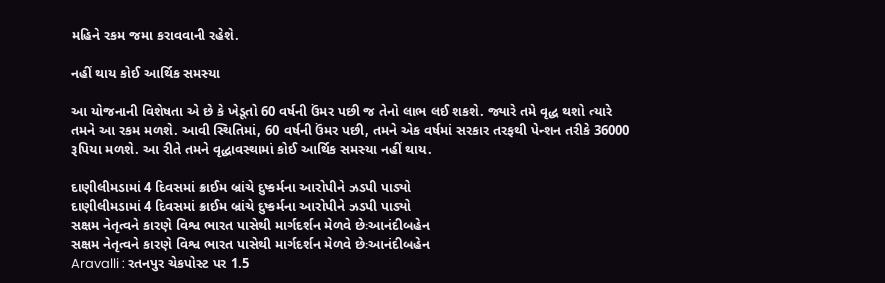મહિને રકમ જમા કરાવવાની રહેશે.

નહીં થાય કોઈ આર્થિક સમસ્યા

આ યોજનાની વિશેષતા એ છે કે ખેડૂતો 60 વર્ષની ઉંમર પછી જ તેનો લાભ લઈ શકશે. જ્યારે તમે વૃદ્ધ થશો ત્યારે તમને આ રકમ મળશે. આવી સ્થિતિમાં, 60 વર્ષની ઉંમર પછી, તમને એક વર્ષમાં સરકાર તરફથી પેન્શન તરીકે 36000 રૂપિયા મળશે. આ રીતે તમને વૃદ્ધાવસ્થામાં કોઈ આર્થિક સમસ્યા નહીં થાય.

દાણીલીમડામાં 4 દિવસમાં ક્રાઈમ બ્રાંચે દુષ્કર્મના આરોપીને ઝડપી પાડ્યો
દાણીલીમડામાં 4 દિવસમાં ક્રાઈમ બ્રાંચે દુષ્કર્મના આરોપીને ઝડપી પાડ્યો
સક્ષમ નેતૃત્વને કારણે વિશ્વ ભારત પાસેથી માર્ગદર્શન મેળવે છેઃઆનંદીબહેન
સક્ષમ નેતૃત્વને કારણે વિશ્વ ભારત પાસેથી માર્ગદર્શન મેળવે છેઃઆનંદીબહેન
Aravalli : રતનપુર ચેકપોસ્ટ પર 1.5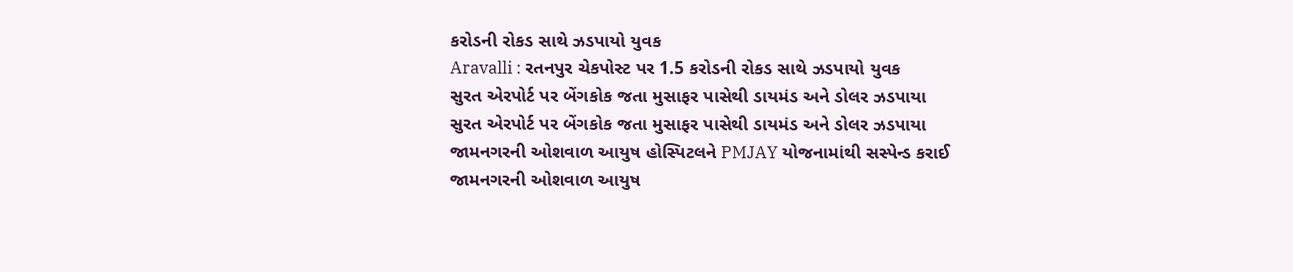કરોડની રોકડ સાથે ઝડપાયો યુવક
Aravalli : રતનપુર ચેકપોસ્ટ પર 1.5 કરોડની રોકડ સાથે ઝડપાયો યુવક
સુરત એરપોર્ટ પર બેંગકોક જતા મુસાફર પાસેથી ડાયમંડ અને ડોલર ઝડપાયા
સુરત એરપોર્ટ પર બેંગકોક જતા મુસાફર પાસેથી ડાયમંડ અને ડોલર ઝડપાયા
જામનગરની ઓશવાળ આયુષ હોસ્પિટલને PMJAY યોજનામાંથી સસ્પેન્ડ કરાઈ
જામનગરની ઓશવાળ આયુષ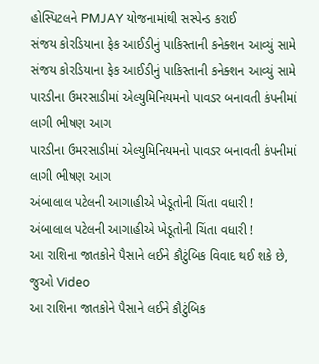હોસ્પિટલને PMJAY યોજનામાંથી સસ્પેન્ડ કરાઈ
સંજય કોરડિયાના ફેક આઈડીનું પાકિસ્તાની કનેક્શન આવ્યું સામે
સંજય કોરડિયાના ફેક આઈડીનું પાકિસ્તાની કનેક્શન આવ્યું સામે
પારડીના ઉમરસાડીમાં એલ્યુમિનિયમનો પાવડર બનાવતી કંપનીમાં લાગી ભીષણ આગ
પારડીના ઉમરસાડીમાં એલ્યુમિનિયમનો પાવડર બનાવતી કંપનીમાં લાગી ભીષણ આગ
અંબાલાલ પટેલની આગાહીએ ખેડૂતોની ચિંતા વધારી !
અંબાલાલ પટેલની આગાહીએ ખેડૂતોની ચિંતા વધારી !
આ રાશિના જાતકોને પૈસાને લઈને કૌટુંબિક વિવાદ થઈ શકે છે, જુઓ Video
આ રાશિના જાતકોને પૈસાને લઈને કૌટુંબિક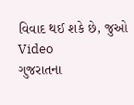વિવાદ થઈ શકે છે, જુઓ Video
ગુજરાતના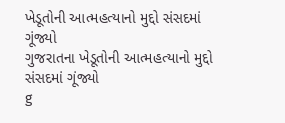ખેડૂતોની આત્મહત્યાનો મુદ્દો સંસદમાં ગૂંજ્યો
ગુજરાતના ખેડૂતોની આત્મહત્યાનો મુદ્દો સંસદમાં ગૂંજ્યો
g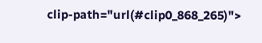clip-path="url(#clip0_868_265)">